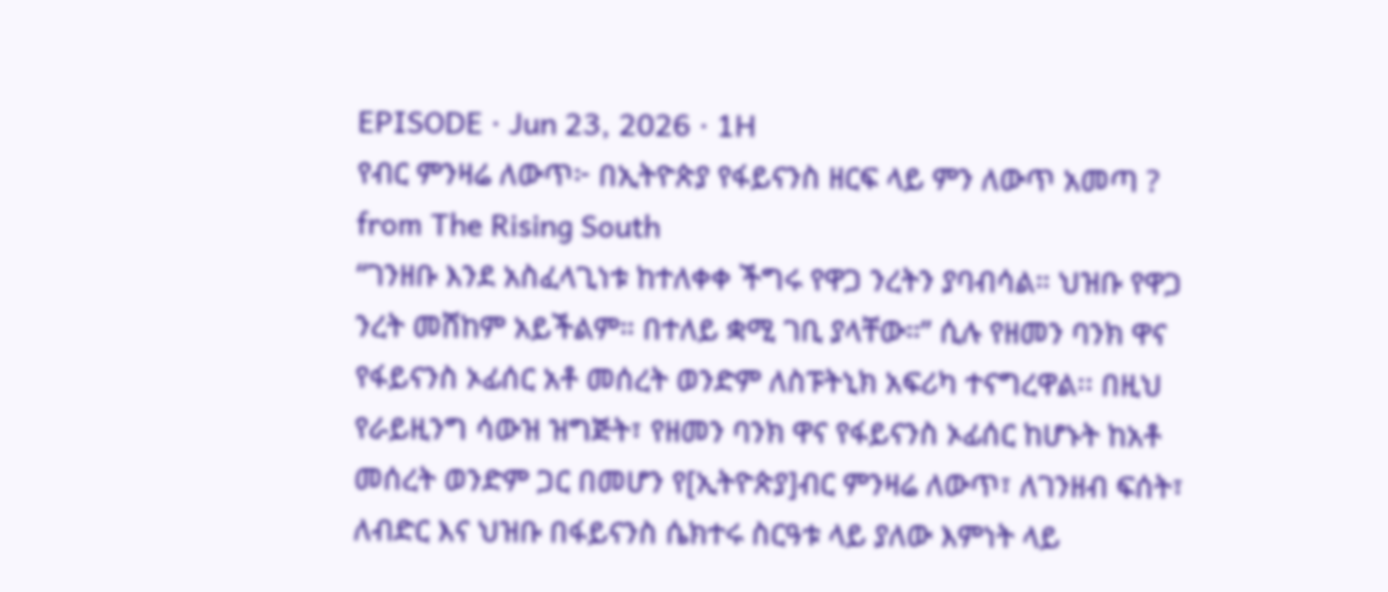EPISODE · Jun 23, 2026 · 1H
የብር ምንዛሬ ለውጥ፦ በኢትዮጵያ የፋይናንስ ዘርፍ ላይ ምን ለውጥ አመጣ ?
from The Rising South
“ገንዘቡ እንደ አስፈላጊነቱ ከተለቀቀ ችግሩ የዋጋ ንረትን ያባብሳል። ህዝቡ የዋጋ ንረት መሸከም አይችልም። በተለይ ቋሚ ገቢ ያላቸው።” ሲሉ የዘመን ባንክ ዋና የፋይናንስ ኦፊሰር አቶ መሰረት ወንድም ለስፑትኒክ አፍሪካ ተናግረዋል፡፡ በዚህ የራይዚንግ ሳውዝ ዝግጅት፣ የዘመን ባንክ ዋና የፋይናንስ ኦፊሰር ከሆኑት ከአቶ መሰረት ወንድም ጋር በመሆን የ[ኢትዮጵያ]ብር ምንዛሬ ለውጥ፣ ለገንዘብ ፍሰት፣ ለብድር እና ህዝቡ በፋይናንስ ሴክተሩ ስርዓቱ ላይ ያለው እምነት ላይ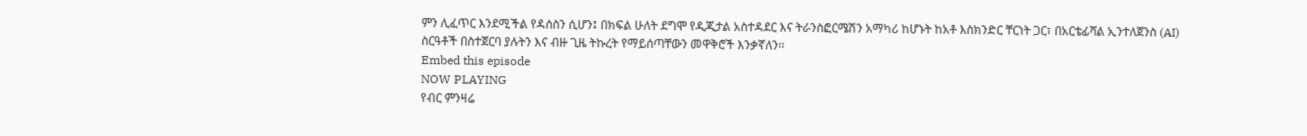ምን ሊፈጥር እንደሚችል የዳሰስን ሲሆን፤ በክፍል ሁለት ደግሞ የዲጂታል አስተዳደር እና ትራንስፎርሜሽን አማካሪ ከሆኑት ከአቶ እስክንድር ቸርነት ጋር፣ በአርቴፊሻል ኢንተለጀንስ (AI) ስርዓቶች በስተጀርባ ያሉትን እና ብዙ ጊዜ ትኩረት የማይሰጣቸውን መዋቅሮች እንቃኛለን፡፡
Embed this episode
NOW PLAYING
የብር ምንዛሬ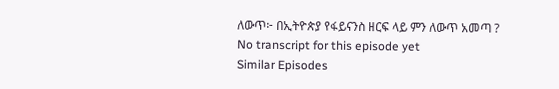ለውጥ፦ በኢትዮጵያ የፋይናንስ ዘርፍ ላይ ምን ለውጥ አመጣ ?
No transcript for this episode yet
Similar Episodes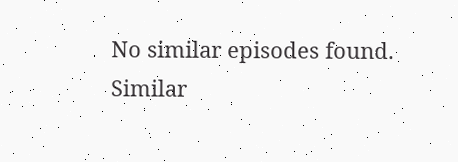No similar episodes found.
Similar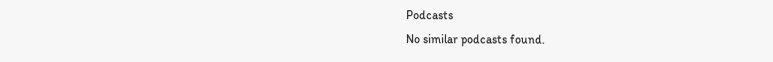Podcasts
No similar podcasts found.